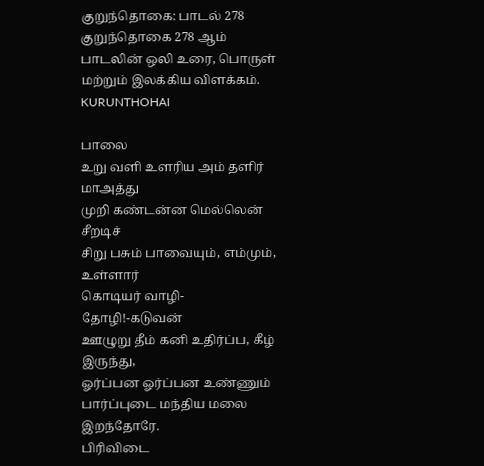குறுந்தொகை: பாடல் 278
குறுந்தொகை 278 ஆம் பாடலின் ஒலி உரை, பொருள் மற்றும் இலக்கிய விளக்கம்.
KURUNTHOHAI

பாலை
உறு வளி உளரிய அம் தளிர் மாஅத்து
முறி கண்டன்ன மெல்லென் சீறடிச்
சிறு பசும் பாவையும், எம்மும், உள்ளார்
கொடியர் வாழி-தோழி!-கடுவன்
ஊழுறு தீம் கனி உதிர்ப்ப, கீழ் இருந்து,
ஓர்ப்பன ஓர்ப்பன உண்ணும்
பார்ப்புடை மந்திய மலை இறந்தோரே.
பிரிவிடை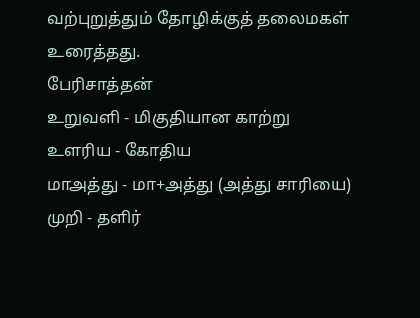வற்புறுத்தும் தோழிக்குத் தலைமகள் உரைத்தது.
பேரிசாத்தன்
உறுவளி - மிகுதியான காற்று
உளரிய - கோதிய
மாஅத்து - மா+அத்து (அத்து சாரியை)
முறி - தளிர்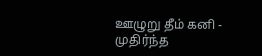ஊழுறு தீம் கனி - முதிர்ந்த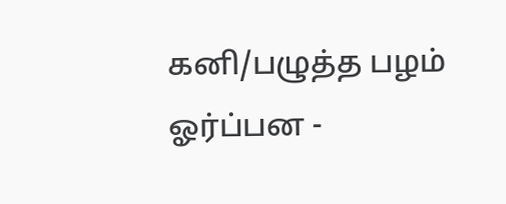கனி/பழுத்த பழம்
ஓர்ப்பன -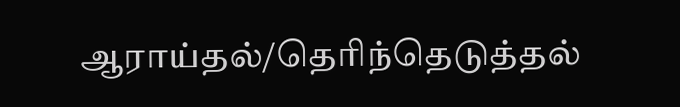ஆராய்தல்/தெரிந்தெடுத்தல்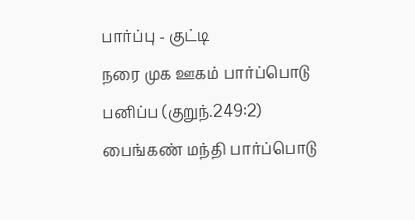பார்ப்பு - குட்டி
நரை முக ஊகம் பார்ப்பொடு பனிப்ப (குறுந்.249:2)
பைங்கண் மந்தி பார்ப்பொடு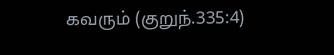கவரும் (குறுந்.335:4)